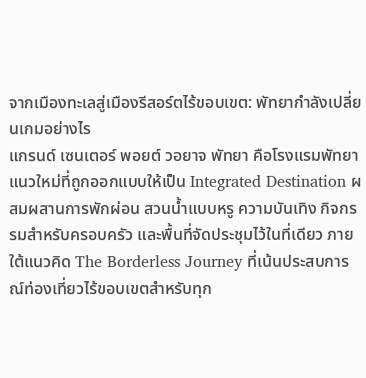จากเมืองทะเลสู่เมืองรีสอร์ตไร้ขอบเขต: พัทยากำลังเปลี่ยนเกมอย่างไร
แกรนด์ เซนเตอร์ พอยต์ วอยาจ พัทยา คือโรงแรมพัทยาแนวใหม่ที่ถูกออกแบบให้เป็น Integrated Destination ผสมผสานการพักผ่อน สวนน้ำแบบหรู ความบันเทิง กิจกรรมสำหรับครอบครัว และพื้นที่จัดประชุมไว้ในที่เดียว ภายใต้แนวคิด The Borderless Journey ที่เน้นประสบการณ์ท่องเที่ยวไร้ขอบเขตสำหรับทุก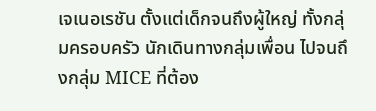เจเนอเรชัน ตั้งแต่เด็กจนถึงผู้ใหญ่ ทั้งกลุ่มครอบครัว นักเดินทางกลุ่มเพื่อน ไปจนถึงกลุ่ม MICE ที่ต้อง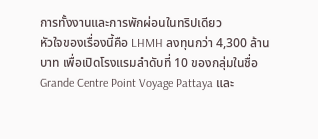การทั้งงานและการพักผ่อนในทริปเดียว
หัวใจของเรื่องนี้คือ LHMH ลงทุนกว่า 4,300 ล้านบาท เพื่อเปิดโรงแรมลำดับที่ 10 ของกลุ่มในชื่อ Grande Centre Point Voyage Pattaya และ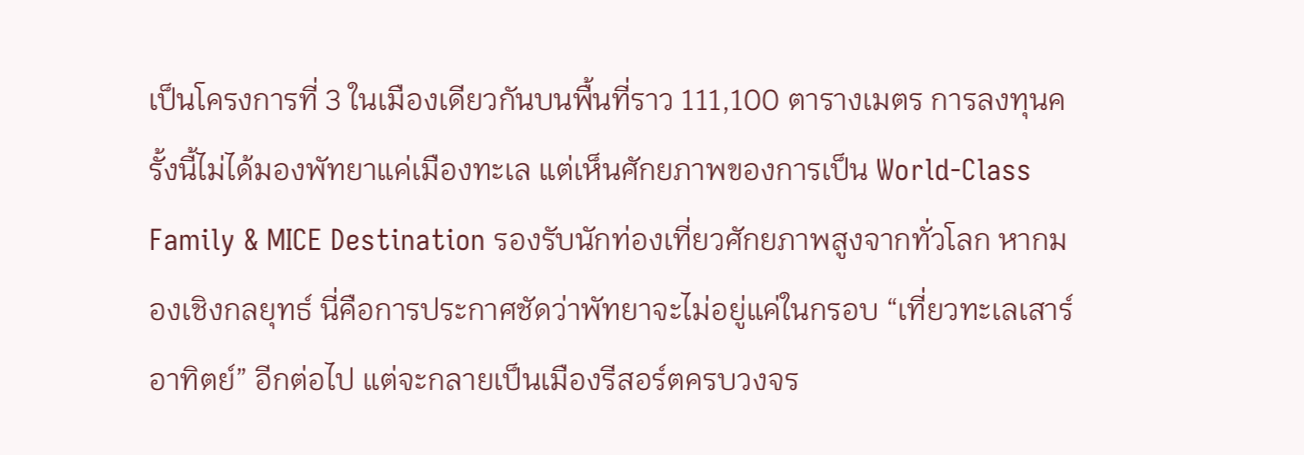เป็นโครงการที่ 3 ในเมืองเดียวกันบนพื้นที่ราว 111,100 ตารางเมตร การลงทุนครั้งนี้ไม่ได้มองพัทยาแค่เมืองทะเล แต่เห็นศักยภาพของการเป็น World-Class Family & MICE Destination รองรับนักท่องเที่ยวศักยภาพสูงจากทั่วโลก หากมองเชิงกลยุทธ์ นี่คือการประกาศชัดว่าพัทยาจะไม่อยู่แค่ในกรอบ “เที่ยวทะเลเสาร์อาทิตย์” อีกต่อไป แต่จะกลายเป็นเมืองรีสอร์ตครบวงจร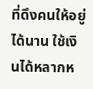ที่ดึงคนให้อยู่ได้นาน ใช้เงินได้หลากห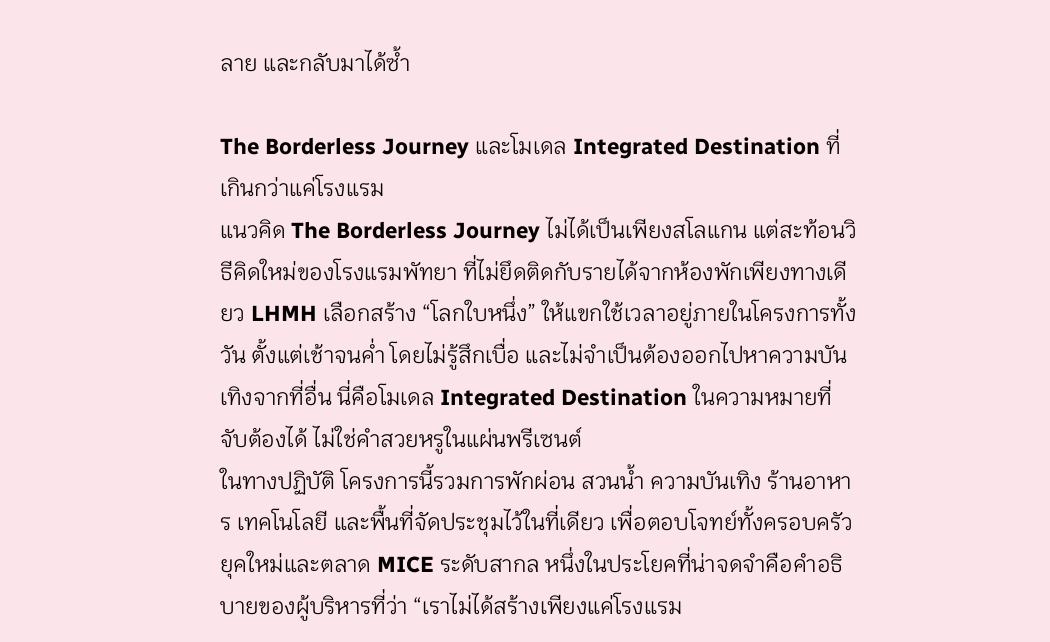ลาย และกลับมาได้ซ้ำ

The Borderless Journey และโมเดล Integrated Destination ที่เกินกว่าแค่โรงแรม
แนวคิด The Borderless Journey ไม่ได้เป็นเพียงสโลแกน แต่สะท้อนวิธีคิดใหม่ของโรงแรมพัทยา ที่ไม่ยึดติดกับรายได้จากห้องพักเพียงทางเดียว LHMH เลือกสร้าง “โลกใบหนึ่ง” ให้แขกใช้เวลาอยู่ภายในโครงการทั้งวัน ตั้งแต่เช้าจนค่ำ โดยไม่รู้สึกเบื่อ และไม่จำเป็นต้องออกไปหาความบันเทิงจากที่อื่น นี่คือโมเดล Integrated Destination ในความหมายที่จับต้องได้ ไม่ใช่คำสวยหรูในแผ่นพรีเซนต์
ในทางปฏิบัติ โครงการนี้รวมการพักผ่อน สวนน้ำ ความบันเทิง ร้านอาหาร เทคโนโลยี และพื้นที่จัดประชุมไว้ในที่เดียว เพื่อตอบโจทย์ทั้งครอบครัวยุคใหม่และตลาด MICE ระดับสากล หนึ่งในประโยคที่น่าจดจำคือคำอธิบายของผู้บริหารที่ว่า “เราไม่ได้สร้างเพียงแค่โรงแรม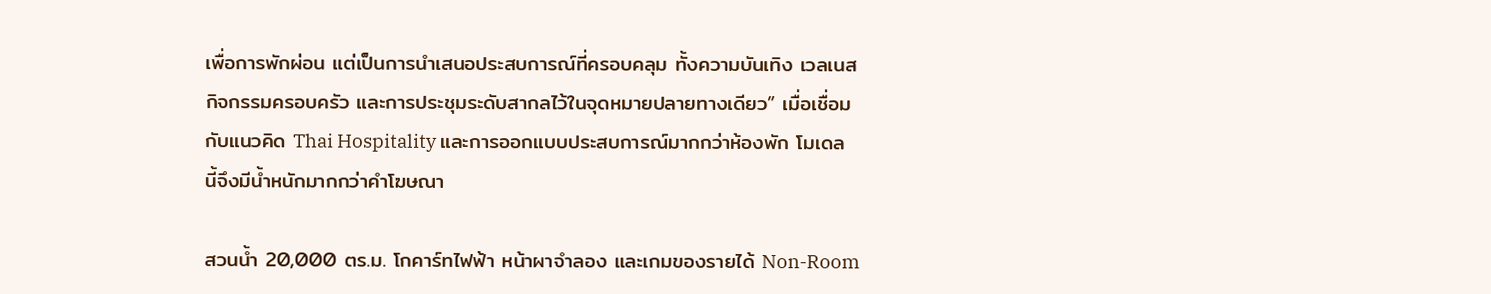เพื่อการพักผ่อน แต่เป็นการนำเสนอประสบการณ์ที่ครอบคลุม ทั้งความบันเทิง เวลเนส กิจกรรมครอบครัว และการประชุมระดับสากลไว้ในจุดหมายปลายทางเดียว” เมื่อเชื่อมกับแนวคิด Thai Hospitality และการออกแบบประสบการณ์มากกว่าห้องพัก โมเดลนี้จึงมีน้ำหนักมากกว่าคำโฆษณา

สวนน้ำ 20,000 ตร.ม. โกคาร์ทไฟฟ้า หน้าผาจำลอง และเกมของรายได้ Non-Room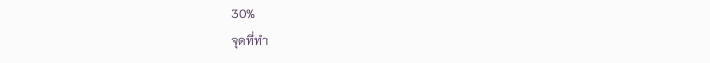30%
จุดที่ทำ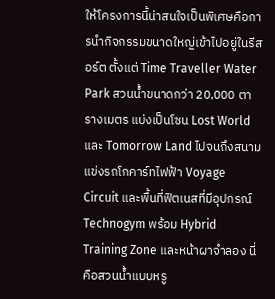ให้โครงการนี้น่าสนใจเป็นพิเศษคือการนำกิจกรรมขนาดใหญ่เข้าไปอยู่ในรีสอร์ต ตั้งแต่ Time Traveller Water Park สวนน้ำขนาดกว่า 20,000 ตารางเมตร แบ่งเป็นโซน Lost World และ Tomorrow Land ไปจนถึงสนามแข่งรถโกคาร์ทไฟฟ้า Voyage Circuit และพื้นที่ฟิตเนสที่มีอุปกรณ์ Technogym พร้อม Hybrid Training Zone และหน้าผาจำลอง นี่คือสวนน้ำแบบหรู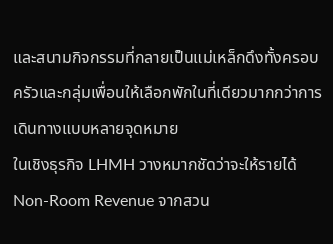และสนามกิจกรรมที่กลายเป็นแม่เหล็กดึงทั้งครอบครัวและกลุ่มเพื่อนให้เลือกพักในที่เดียวมากกว่าการเดินทางแบบหลายจุดหมาย
ในเชิงธุรกิจ LHMH วางหมากชัดว่าจะให้รายได้ Non-Room Revenue จากสวน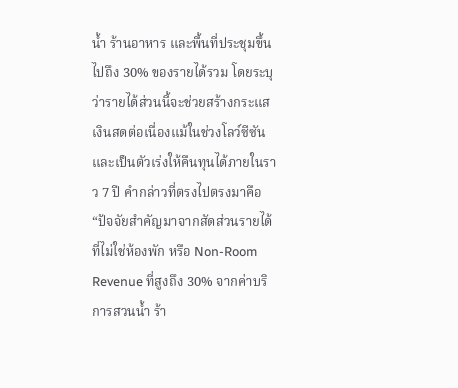น้ำ ร้านอาหาร และพื้นที่ประชุมขึ้นไปถึง 30% ของรายได้รวม โดยระบุว่ารายได้ส่วนนี้จะช่วยสร้างกระแสเงินสดต่อเนื่องแม้ในช่วงโลว์ซีซัน และเป็นตัวเร่งให้คืนทุนได้ภายในราว 7 ปี คำกล่าวที่ตรงไปตรงมาคือ “ปัจจัยสำคัญมาจากสัดส่วนรายได้ที่ไม่ใช่ห้องพัก หรือ Non-Room Revenue ที่สูงถึง 30% จากค่าบริการสวนน้ำ ร้า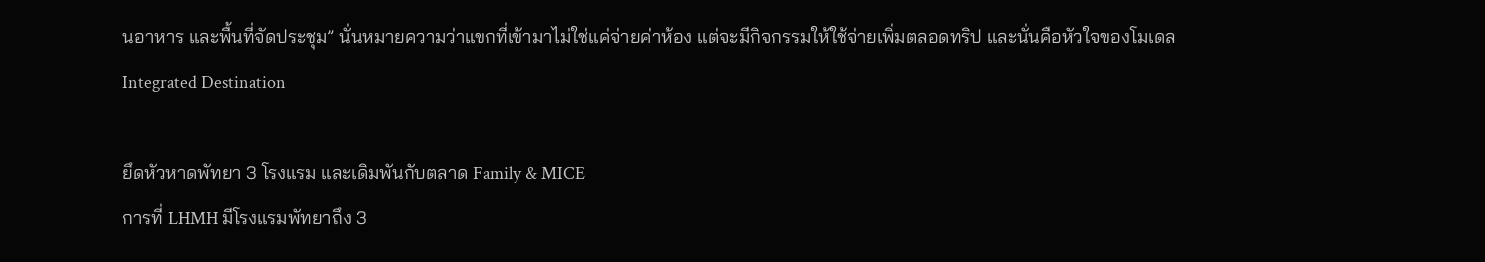นอาหาร และพื้นที่จัดประชุม” นั่นหมายความว่าแขกที่เข้ามาไม่ใช่แค่จ่ายค่าห้อง แต่จะมีกิจกรรมให้ใช้จ่ายเพิ่มตลอดทริป และนั่นคือหัวใจของโมเดล Integrated Destination

ยึดหัวหาดพัทยา 3 โรงแรม และเดิมพันกับตลาด Family & MICE
การที่ LHMH มีโรงแรมพัทยาถึง 3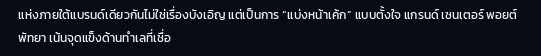แห่งภายใต้แบรนด์เดียวกันไม่ใช่เรื่องบังเอิญ แต่เป็นการ “แบ่งหน้าเค้ก” แบบตั้งใจ แกรนด์ เซนเตอร์ พอยต์ พัทยา เน้นจุดแข็งด้านทำเลที่เชื่อ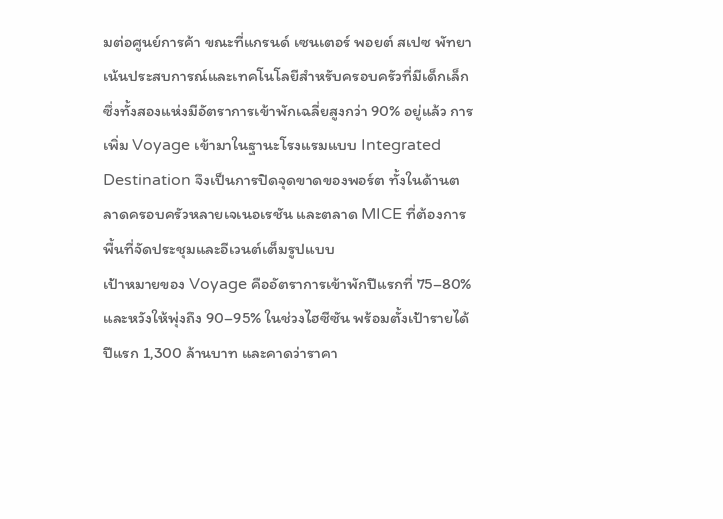มต่อศูนย์การค้า ขณะที่แกรนด์ เซนเตอร์ พอยต์ สเปซ พัทยา เน้นประสบการณ์และเทคโนโลยีสำหรับครอบครัวที่มีเด็กเล็ก ซึ่งทั้งสองแห่งมีอัตราการเข้าพักเฉลี่ยสูงกว่า 90% อยู่แล้ว การเพิ่ม Voyage เข้ามาในฐานะโรงแรมแบบ Integrated Destination จึงเป็นการปิดจุดขาดของพอร์ต ทั้งในด้านตลาดครอบครัวหลายเจเนอเรชัน และตลาด MICE ที่ต้องการพื้นที่จัดประชุมและอีเวนต์เต็มรูปแบบ
เป้าหมายของ Voyage คืออัตราการเข้าพักปีแรกที่ 75–80% และหวังให้พุ่งถึง 90–95% ในช่วงไฮซีซัน พร้อมตั้งเป้ารายได้ปีแรก 1,300 ล้านบาท และคาดว่าราคา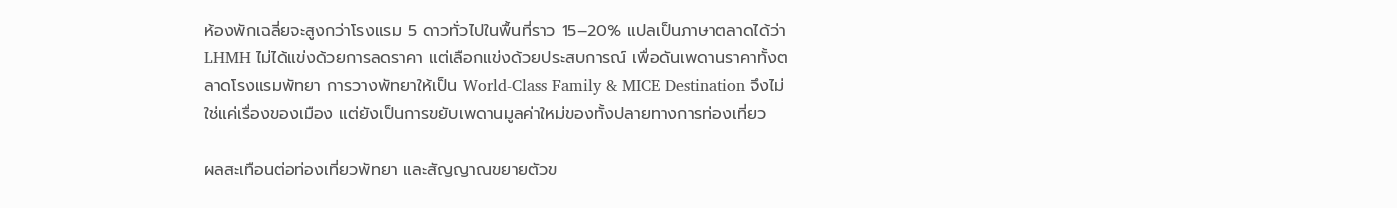ห้องพักเฉลี่ยจะสูงกว่าโรงแรม 5 ดาวทั่วไปในพื้นที่ราว 15–20% แปลเป็นภาษาตลาดได้ว่า LHMH ไม่ได้แข่งด้วยการลดราคา แต่เลือกแข่งด้วยประสบการณ์ เพื่อดันเพดานราคาทั้งตลาดโรงแรมพัทยา การวางพัทยาให้เป็น World-Class Family & MICE Destination จึงไม่ใช่แค่เรื่องของเมือง แต่ยังเป็นการขยับเพดานมูลค่าใหม่ของทั้งปลายทางการท่องเที่ยว

ผลสะเทือนต่อท่องเที่ยวพัทยา และสัญญาณขยายตัวข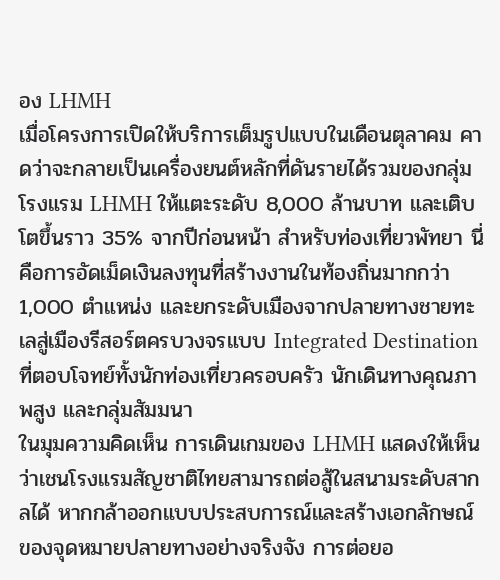อง LHMH
เมื่อโครงการเปิดให้บริการเต็มรูปแบบในเดือนตุลาคม คาดว่าจะกลายเป็นเครื่องยนต์หลักที่ดันรายได้รวมของกลุ่มโรงแรม LHMH ให้แตะระดับ 8,000 ล้านบาท และเติบโตขึ้นราว 35% จากปีก่อนหน้า สำหรับท่องเที่ยวพัทยา นี่คือการอัดเม็ดเงินลงทุนที่สร้างงานในท้องถิ่นมากกว่า 1,000 ตำแหน่ง และยกระดับเมืองจากปลายทางชายทะเลสู่เมืองรีสอร์ตครบวงจรแบบ Integrated Destination ที่ตอบโจทย์ทั้งนักท่องเที่ยวครอบครัว นักเดินทางคุณภาพสูง และกลุ่มสัมมนา
ในมุมความคิดเห็น การเดินเกมของ LHMH แสดงให้เห็นว่าเชนโรงแรมสัญชาติไทยสามารถต่อสู้ในสนามระดับสากลได้ หากกล้าออกแบบประสบการณ์และสร้างเอกลักษณ์ของจุดหมายปลายทางอย่างจริงจัง การต่อยอ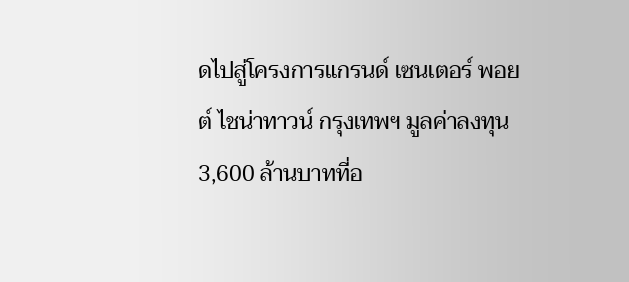ดไปสู่โครงการแกรนด์ เซนเตอร์ พอยต์ ไชน่าทาวน์ กรุงเทพฯ มูลค่าลงทุน 3,600 ล้านบาทที่อ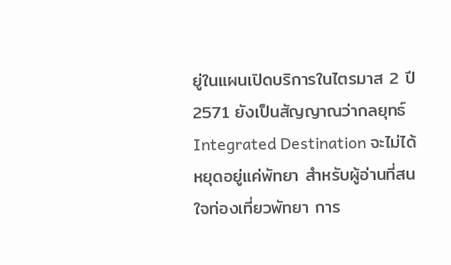ยู่ในแผนเปิดบริการในไตรมาส 2 ปี 2571 ยังเป็นสัญญาณว่ากลยุทธ์ Integrated Destination จะไม่ได้หยุดอยู่แค่พัทยา สำหรับผู้อ่านที่สนใจท่องเที่ยวพัทยา การ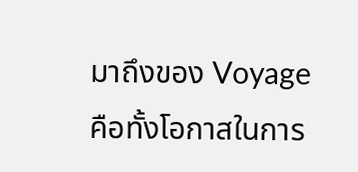มาถึงของ Voyage คือทั้งโอกาสในการ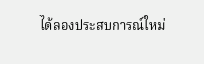ได้ลองประสบการณ์ใหม่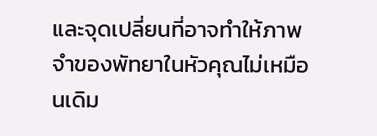และจุดเปลี่ยนที่อาจทำให้ภาพจำของพัทยาในหัวคุณไม่เหมือนเดิม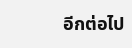อีกต่อไป